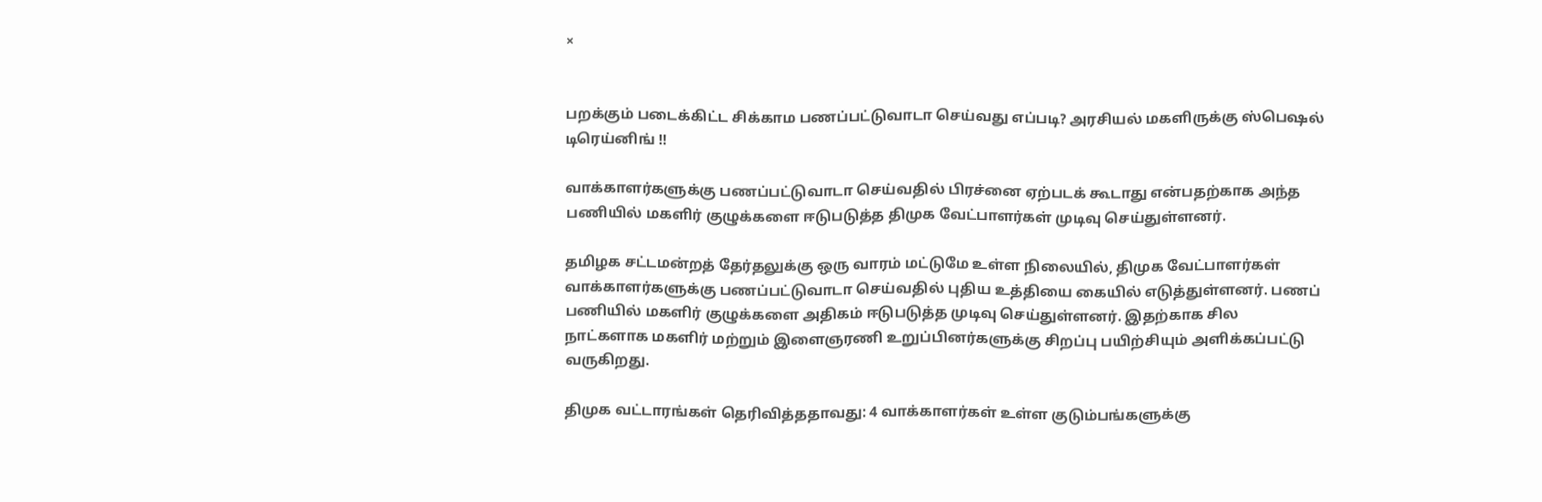×


பறக்கும் படைக்கிட்ட சிக்காம பணப்பட்டுவாடா செய்வது எப்படி? அரசியல் மகளிருக்கு ஸ்பெஷல் டிரெய்னிங் !!

வாக்காளர்களுக்கு பணப்பட்டுவாடா செய்வதில் பிரச்னை ஏற்படக் கூடாது என்பதற்காக அந்த பணியில் மகளிர் குழுக்களை ஈடுபடுத்த திமுக வேட்பாளர்கள் முடிவு செய்துள்ளனர்.

தமிழக சட்டமன்றத் தேர்தலுக்கு ஒரு வாரம் மட்டுமே உள்ள நிலையில், திமுக வேட்பாளர்கள் வாக்காளர்களுக்கு பணப்பட்டுவாடா செய்வதில் புதிய உத்தியை கையில் எடுத்துள்ளனர். பணப் பணியில் மகளிர் குழுக்களை அதிகம் ஈடுபடுத்த முடிவு செய்துள்ளனர். இதற்காக சில நாட்களாக மகளிர் மற்றும் இளைஞரணி உறுப்பினர்களுக்கு சிறப்பு பயிற்சியும் அளிக்கப்பட்டு வருகிறது.

திமுக வட்டாரங்கள் தெரிவித்ததாவது: 4 வாக்காளர்கள் உள்ள குடும்பங்களுக்கு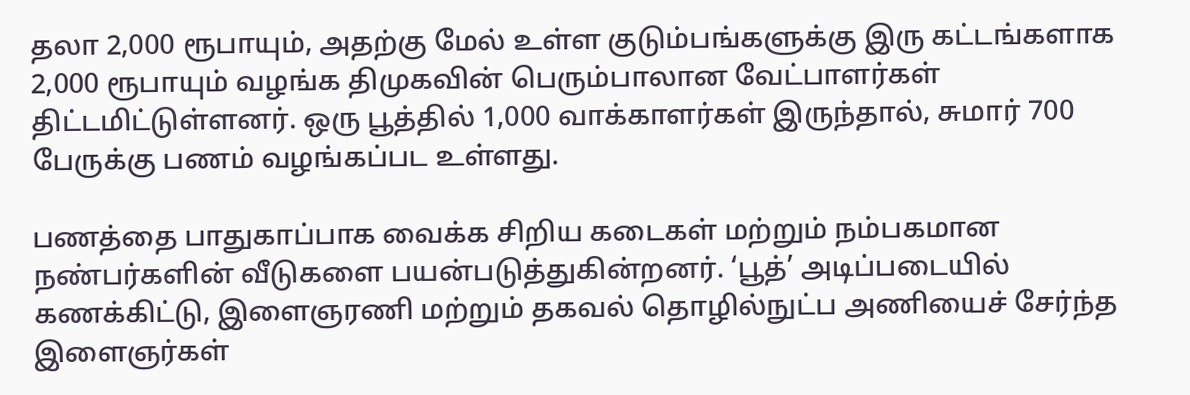தலா 2,000 ரூபாயும், அதற்கு மேல் உள்ள குடும்பங்களுக்கு இரு கட்டங்களாக 2,000 ரூபாயும் வழங்க திமுகவின் பெரும்பாலான வேட்பாளர்கள் திட்டமிட்டுள்ளனர். ஒரு பூத்தில் 1,000 வாக்காளர்கள் இருந்தால், சுமார் 700 பேருக்கு பணம் வழங்கப்பட உள்ளது.

பணத்தை பாதுகாப்பாக வைக்க சிறிய கடைகள் மற்றும் நம்பகமான நண்பர்களின் வீடுகளை பயன்படுத்துகின்றனர். ‘பூத்’ அடிப்படையில் கணக்கிட்டு, இளைஞரணி மற்றும் தகவல் தொழில்நுட்ப அணியைச் சேர்ந்த இளைஞர்கள்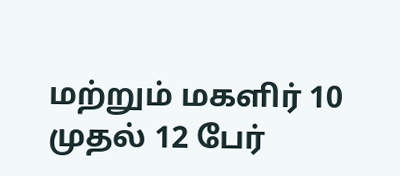மற்றும் மகளிர் 10 முதல் 12 பேர்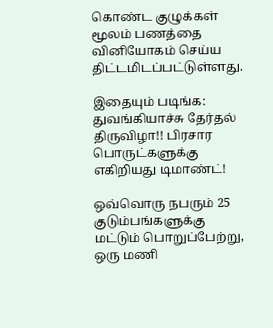கொண்ட குழுக்கள் மூலம் பணத்தை வினியோகம் செய்ய திட்டமிடப்பட்டுள்ளது.

இதையும் படிங்க: துவங்கியாச்சு தேர்தல் திருவிழா!! பிரசார பொருட்களுக்கு எகிறியது டிமாண்ட்!

ஒவ்வொரு நபரும் 25 குடும்பங்களுக்கு மட்டும் பொறுப்பேற்று, ஒரு மணி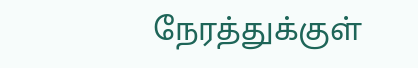நேரத்துக்குள்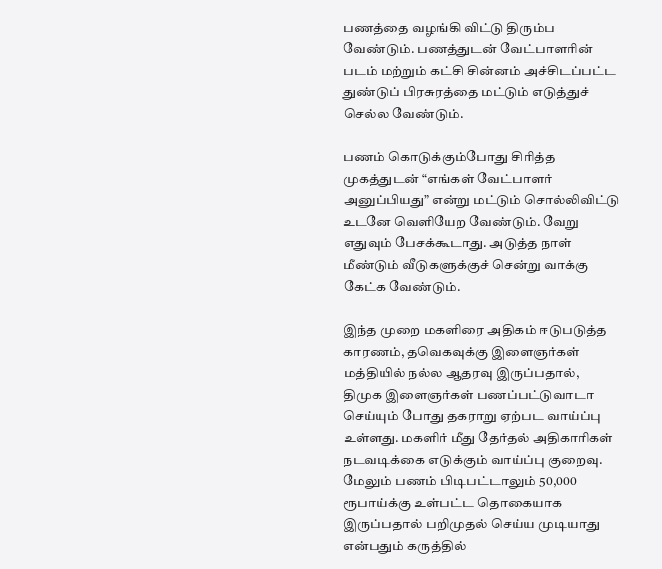பணத்தை வழங்கி விட்டு திரும்ப வேண்டும். பணத்துடன் வேட்பாளரின் படம் மற்றும் கட்சி சின்னம் அச்சிடப்பட்ட துண்டுப் பிரசுரத்தை மட்டும் எடுத்துச் செல்ல வேண்டும்.

பணம் கொடுக்கும்போது சிரித்த முகத்துடன் “எங்கள் வேட்பாளர் அனுப்பியது” என்று மட்டும் சொல்லிவிட்டு உடனே வெளியேற வேண்டும். வேறு எதுவும் பேசக்கூடாது. அடுத்த நாள் மீண்டும் வீடுகளுக்குச் சென்று வாக்கு கேட்க வேண்டும்.

இந்த முறை மகளிரை அதிகம் ஈடுபடுத்த காரணம், தவெகவுக்கு இளைஞர்கள் மத்தியில் நல்ல ஆதரவு இருப்பதால், திமுக இளைஞர்கள் பணப்பட்டுவாடா செய்யும் போது தகராறு ஏற்பட வாய்ப்பு உள்ளது. மகளிர் மீது தேர்தல் அதிகாரிகள் நடவடிக்கை எடுக்கும் வாய்ப்பு குறைவு. மேலும் பணம் பிடிபட்டாலும் 50,000 ரூபாய்க்கு உள்பட்ட தொகையாக இருப்பதால் பறிமுதல் செய்ய முடியாது என்பதும் கருத்தில்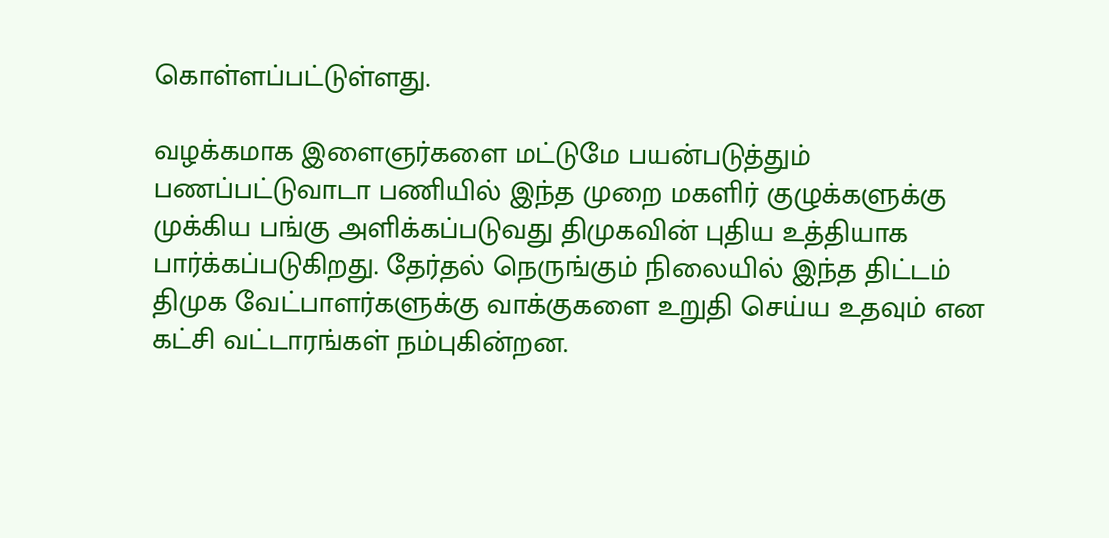கொள்ளப்பட்டுள்ளது.

வழக்கமாக இளைஞர்களை மட்டுமே பயன்படுத்தும் பணப்பட்டுவாடா பணியில் இந்த முறை மகளிர் குழுக்களுக்கு முக்கிய பங்கு அளிக்கப்படுவது திமுகவின் புதிய உத்தியாக பார்க்கப்படுகிறது. தேர்தல் நெருங்கும் நிலையில் இந்த திட்டம் திமுக வேட்பாளர்களுக்கு வாக்குகளை உறுதி செய்ய உதவும் என கட்சி வட்டாரங்கள் நம்புகின்றன.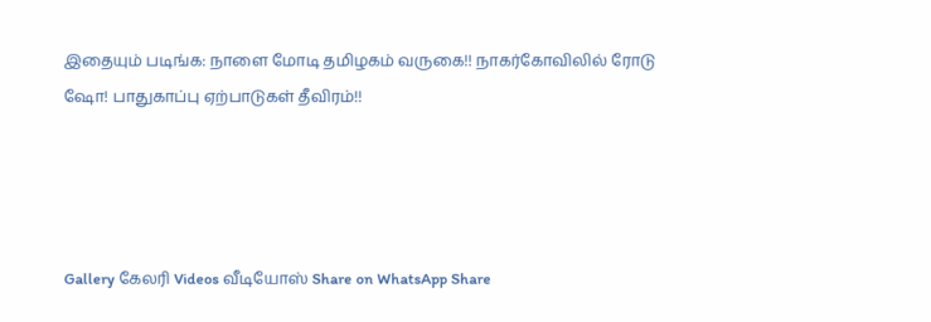இதையும் படிங்க: நாளை மோடி தமிழகம் வருகை!! நாகர்கோவிலில் ரோடு ஷோ! பாதுகாப்பு ஏற்பாடுகள் தீவிரம்!!




Gallery கேலரி Videos வீடியோஸ் Share on WhatsApp Share